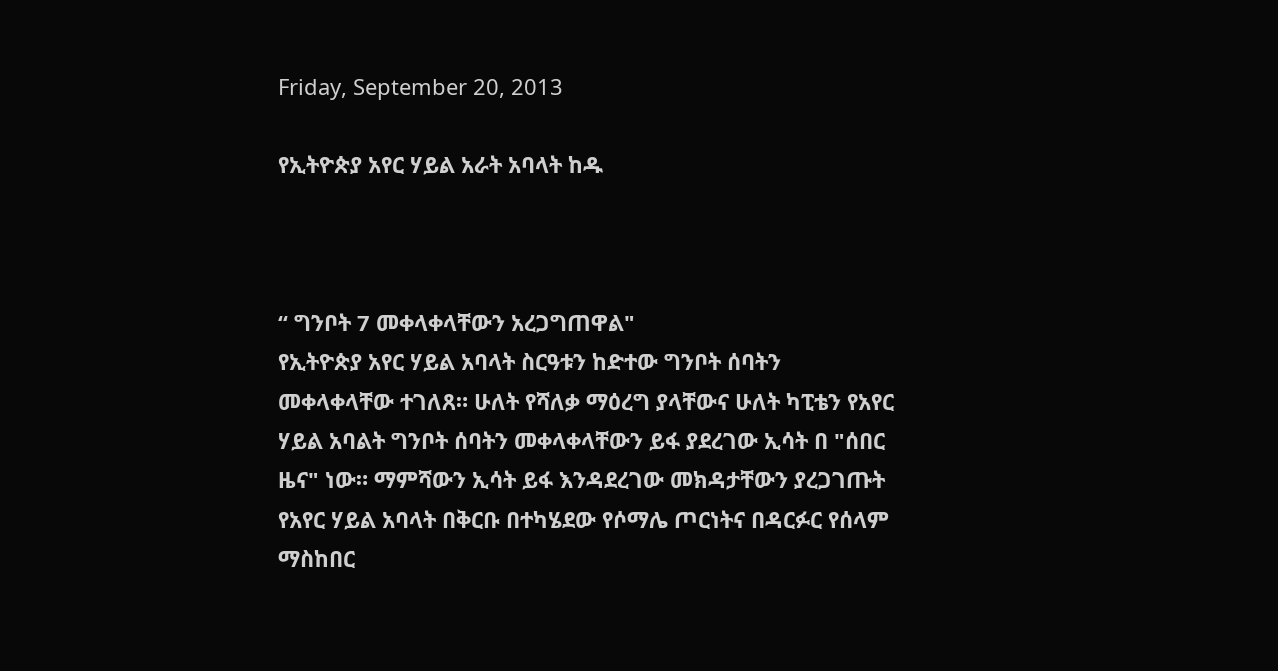Friday, September 20, 2013

የኢትዮጵያ አየር ሃይል አራት አባላት ከዱ



“ ግንቦት 7 መቀላቀላቸውን አረጋግጠዋል"
የኢትዮጵያ አየር ሃይል አባላት ስርዓቱን ከድተው ግንቦት ሰባትን መቀላቀላቸው ተገለጸ። ሁለት የሻለቃ ማዕረግ ያላቸውና ሁለት ካፒቴን የአየር ሃይል አባልት ግንቦት ሰባትን መቀላቀላቸውን ይፋ ያደረገው ኢሳት በ "ሰበር ዜና" ነው። ማምሻውን ኢሳት ይፋ እንዳደረገው መክዳታቸውን ያረጋገጡት የአየር ሃይል አባላት በቅርቡ በተካሄደው የሶማሌ ጦርነትና በዳርፉር የሰላም ማስከበር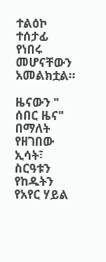ተልዕኮ ተሰታፊ የነበሩ መሆናቸውን አመልክቷል።

ዜናውን " ሰበር ዜና" በማለት የዘገበው ኢሳት፣ ስርዓቱን የከዱትን የአየር ሃይል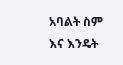አባልት ስም እና እንዴት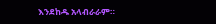እንደከዱ አላብራራም።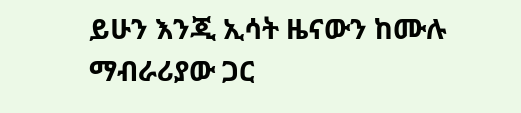ይሁን እንጂ ኢሳት ዜናውን ከሙሉ ማብራሪያው ጋር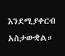እንደሚያቀርብ አስታውቋል።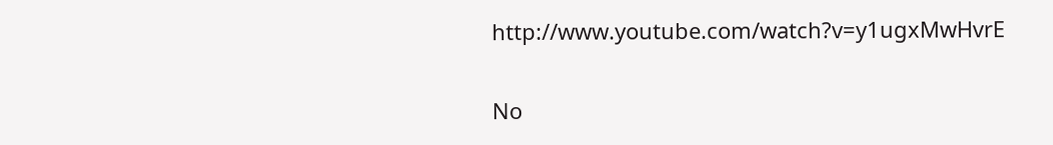http://www.youtube.com/watch?v=y1ugxMwHvrE

No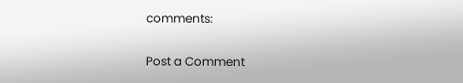comments:

Post a Comment